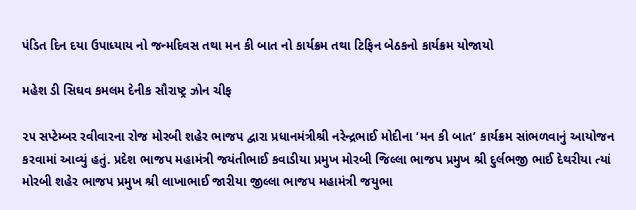પંડિત દિન દયા ઉપાધ્યાય નો જન્મદિવસ તથા મન કી બાત નો કાર્યક્રમ તથા ટિફિન બેઠકનો કાર્યક્રમ યોજાયો

મહેશ ડી સિઘવ કમલમ દેનીક સૌરાષ્ટ્ર ઝોન ચીફ

૨૫ સપ્ટેમ્બર રવીવારના રોજ મોરબી શહેર ભાજપ દ્વારા પ્રધાનમંત્રીશ્રી નરેન્દ્રભાઈ મોદીના ‘મન કી બાત’ કાર્યક્રમ સાંભળવાનું આયોજન કરવામાં આવ્યું હતું. પ્રદેશ ભાજપ મહામંત્રી જયંતીભાઈ કવાડીયા પ્રમુખ મોરબી જિલ્લા ભાજપ પ્રમુખ શ્રી દુર્લભજી ભાઈ દેથરીયા ત્યાં મોરબી શહેર ભાજપ પ્રમુખ શ્રી લાખાભાઈ જારીયા જીલ્લા ભાજપ મહામંત્રી જયુભા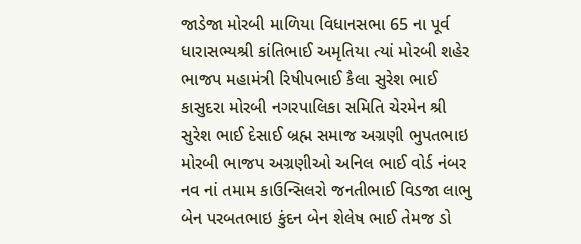જાડેજા મોરબી માળિયા વિધાનસભા 65 ના પૂર્વ ધારાસભ્યશ્રી કાંતિભાઈ અમૃતિયા ત્યાં મોરબી શહેર ભાજપ મહામંત્રી રિષીપભાઈ કૈલા સુરેશ ભાઈ કાસુદરા મોરબી નગરપાલિકા સમિતિ ચેરમેન શ્રી સુરેશ ભાઈ દેસાઈ બ્રહ્મ સમાજ અગ્રણી ભુપતભાઇ મોરબી ભાજપ અગ્રણીઓ અનિલ ભાઈ વોર્ડ નંબર નવ નાં તમામ કાઉન્સિલરો જનતીભાઈ વિડજા લાભુ બેન પરબતભાઇ કુંદન બેન શેલેષ ભાઈ તેમજ ડો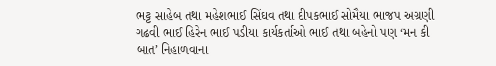ભટ્ટ સાહેબ તથા મહેશભાઈ સિંઘવ તથા દીપકભાઈ સોમૈયા ભાજપ અગ્રણી ગઢવી ભાઈ હિરેન ભાઈ પડીયા કાર્યકર્તાઓ ભાઈ તથા બહેનો પણ ‘મન કી બાત’ નિહાળવાના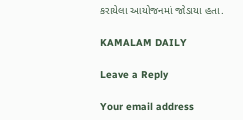કરાયેલા આયોજનમાં જોડાયા હતા.

KAMALAM DAILY

Leave a Reply

Your email address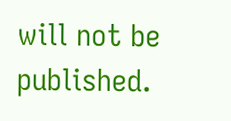will not be published.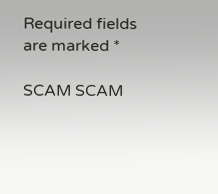Required fields are marked *

SCAM SCAM